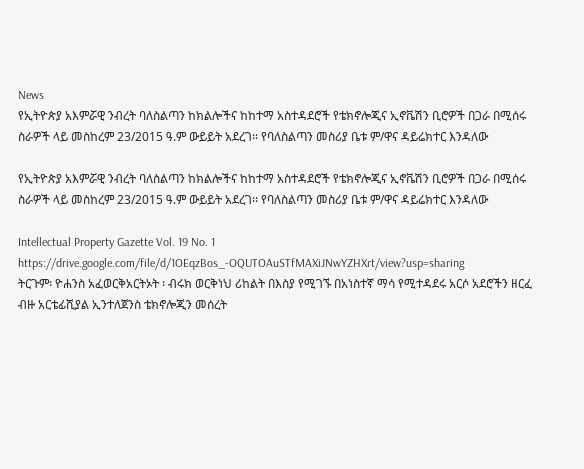News
የኢትዮጵያ አእምሯዊ ንብረት ባለስልጣን ከክልሎችና ከከተማ አስተዳደሮች የቴክኖሎጂና ኢኖቬሽን ቢሮዎች በጋራ በሚሰሩ ስራዎች ላይ መስከረም 23/2015 ዓ.ም ውይይት አደረገ፡፡ የባለስልጣን መስሪያ ቤቱ ም/ዋና ዳይሬክተር እንዳለው

የኢትዮጵያ አእምሯዊ ንብረት ባለስልጣን ከክልሎችና ከከተማ አስተዳደሮች የቴክኖሎጂና ኢኖቬሽን ቢሮዎች በጋራ በሚሰሩ ስራዎች ላይ መስከረም 23/2015 ዓ.ም ውይይት አደረገ፡፡ የባለስልጣን መስሪያ ቤቱ ም/ዋና ዳይሬክተር እንዳለው

Intellectual Property Gazette Vol. 19 No. 1 https://drive.google.com/file/d/1OEqzBos_-OQUTOAuSTfMAXiJNwYZHXrt/view?usp=sharing
ትርጉም፡ ዮሐንስ አፈወርቅአርትኦት ፡ ብሩክ ወርቅነህ ሪከልት በእስያ የሚገኙ በአነስተኛ ማሳ የሚተዳደሩ አርሶ አደሮችን ዘርፈ ብዙ አርቴፊሺያል ኢንተለጀንስ ቴክኖሎጂን መሰረት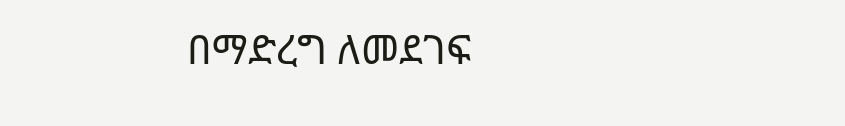በማድረግ ለመደገፍ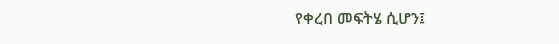የቀረበ መፍትሄ ሲሆን፤